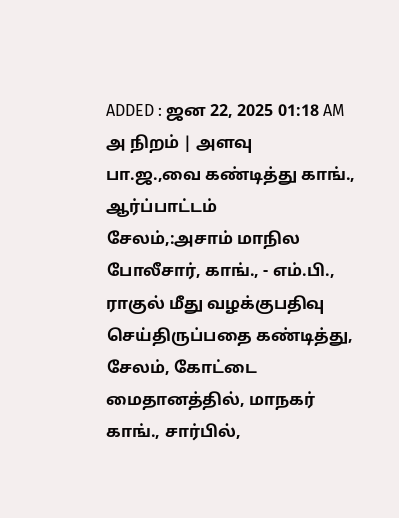ADDED : ஜன 22, 2025 01:18 AM
அ நிறம் | அளவு
பா.ஜ.,வை கண்டித்து காங்., ஆர்ப்பாட்டம்
சேலம்,:அசாம் மாநில போலீசார், காங்., - எம்.பி., ராகுல் மீது வழக்குபதிவு செய்திருப்பதை கண்டித்து, சேலம், கோட்டை மைதானத்தில், மாநகர் காங்., சார்பில்,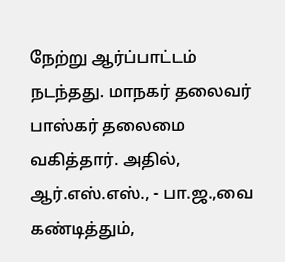நேற்று ஆர்ப்பாட்டம் நடந்தது. மாநகர் தலைவர் பாஸ்கர் தலைமை வகித்தார். அதில், ஆர்.எஸ்.எஸ்., - பா.ஜ.,வை கண்டித்தும்,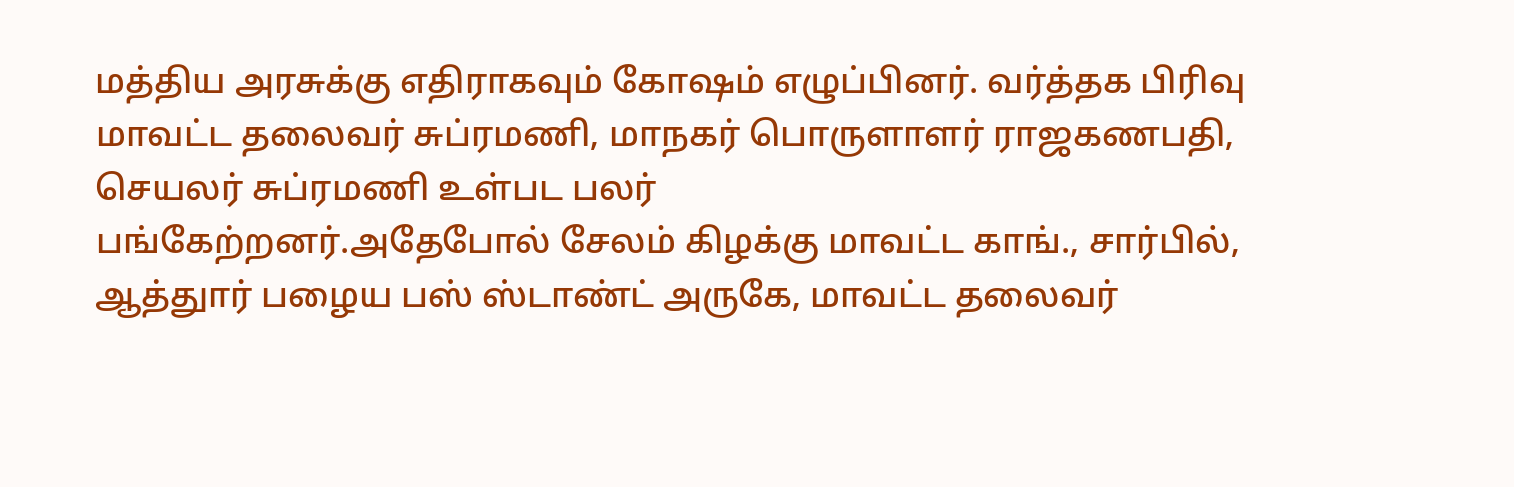மத்திய அரசுக்கு எதிராகவும் கோஷம் எழுப்பினர். வர்த்தக பிரிவு மாவட்ட தலைவர் சுப்ரமணி, மாநகர் பொருளாளர் ராஜகணபதி, செயலர் சுப்ரமணி உள்பட பலர்
பங்கேற்றனர்.அதேபோல் சேலம் கிழக்கு மாவட்ட காங்., சார்பில், ஆத்துார் பழைய பஸ் ஸ்டாண்ட் அருகே, மாவட்ட தலைவர்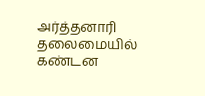அர்த்தனாரி தலைமையில் கண்டன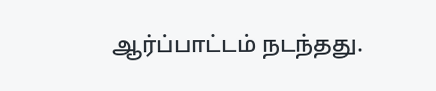ஆர்ப்பாட்டம் நடந்தது.